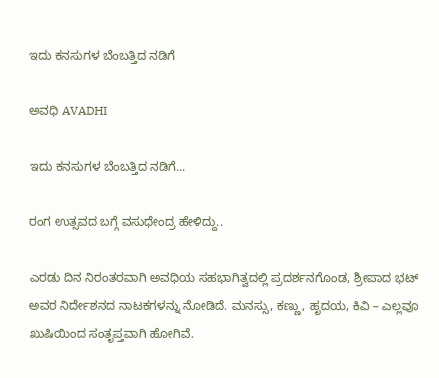ಇದು ಕನಸುಗಳ ಬೆಂಬತ್ತಿದ ನಡಿಗೆ‍

ಅವಧಿ AVADHI

ಇದು ಕನಸುಗಳ ಬೆಂಬತ್ತಿದ ನಡಿಗೆ...

ರಂಗ ಉತ್ಸವದ ಬಗ್ಗೆ ವಸುಧೇಂದ್ರ ಹೇಳಿದ್ದು..

ಎರಡು ದಿನ ನಿರಂತರವಾಗಿ ಅವಧಿಯ ಸಹಭಾಗಿತ್ವದಲ್ಲಿ ಪ್ರದರ್ಶನಗೊಂಡ, ಶ್ರೀಪಾದ ಭಟ್ ಅವರ ನಿರ್ದೇಶನದ ನಾಟಕಗಳನ್ನು ನೋಡಿದೆ. ಮನಸ್ಸು, ಕಣ್ಣು, ಹೃದಯ, ಕಿವಿ – ಎಲ್ಲವೂ ಖುಷಿಯಿಂದ ಸಂತೃಪ್ತವಾಗಿ ಹೋಗಿವೆ.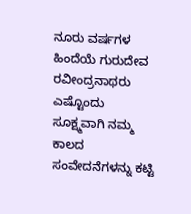ನೂರು ವರ್ಷಗಳ ಹಿಂದೆಯೆ ಗುರುದೇವ ರವೀಂದ್ರನಾಥರು ಎಷ್ಟೊಂದು ಸೂಕ್ಷ್ಮವಾಗಿ ನಮ್ಮ ಕಾಲದ ಸಂವೇದನೆಗಳನ್ನು ಕಟ್ಟಿ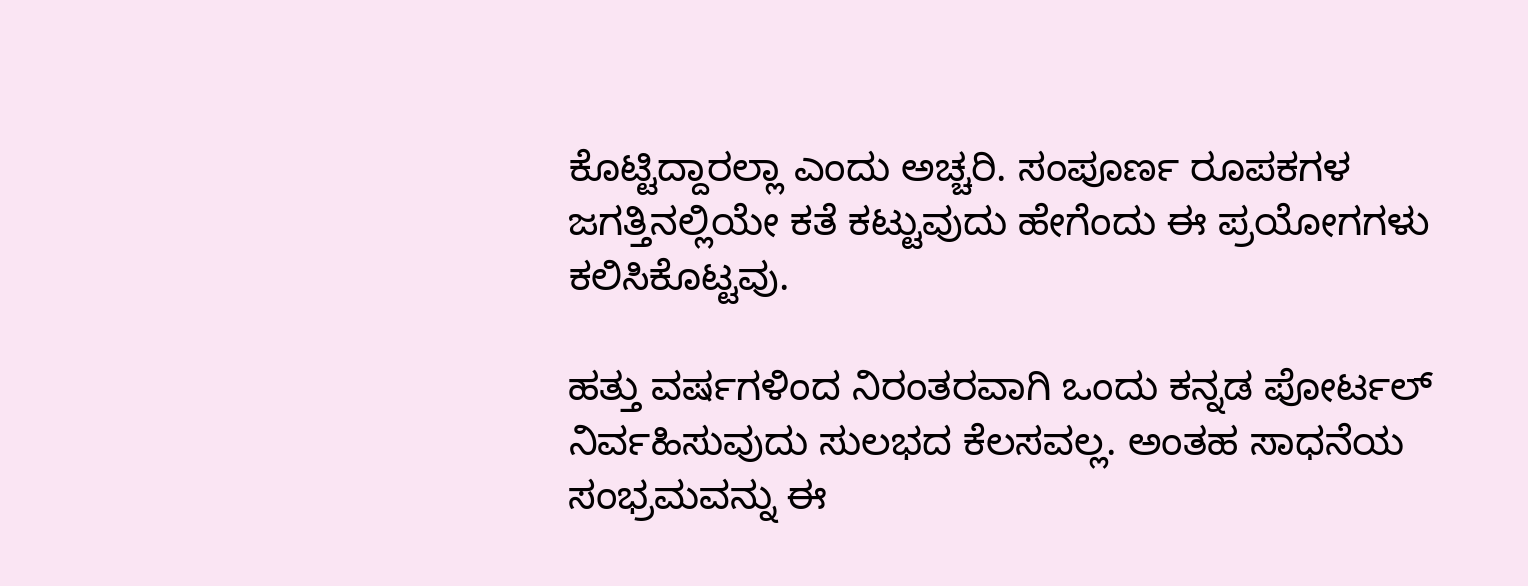ಕೊಟ್ಟಿದ್ದಾರಲ್ಲಾ ಎಂದು ಅಚ್ಚರಿ. ಸಂಪೂರ್ಣ ರೂಪಕಗಳ ಜಗತ್ತಿನಲ್ಲಿಯೇ ಕತೆ ಕಟ್ಟುವುದು ಹೇಗೆಂದು ಈ ಪ್ರಯೋಗಗಳು ಕಲಿಸಿಕೊಟ್ಟವು.

ಹತ್ತು ವರ್ಷಗಳಿಂದ ನಿರಂತರವಾಗಿ ಒಂದು ಕನ್ನಡ ಪೋರ್ಟಲ್ ನಿರ್ವಹಿಸುವುದು ಸುಲಭದ ಕೆಲಸವಲ್ಲ. ಅಂತಹ ಸಾಧನೆಯ ಸಂಭ್ರಮವನ್ನು ಈ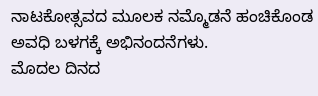ನಾಟಕೋತ್ಸವದ ಮೂಲಕ ನಮ್ಮೊಡನೆ ಹಂಚಿಕೊಂಡ ಅವಧಿ ಬಳಗಕ್ಕೆ ಅಭಿನಂದನೆಗಳು.
ಮೊದಲ ದಿನದ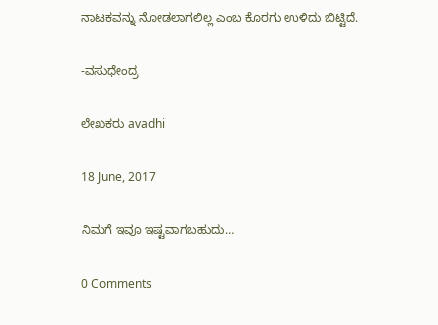ನಾಟಕವನ್ನು ನೋಡಲಾಗಲಿಲ್ಲ ಎಂಬ ಕೊರಗು ಉಳಿದು ಬಿಟ್ಟಿದೆ.

-ವಸುಧೇಂದ್ರ

ಲೇಖಕರು avadhi

18 June, 2017

ನಿಮಗೆ ಇವೂ ಇಷ್ಟವಾಗಬಹುದು…

0 Comments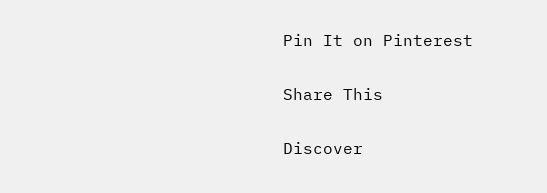Pin It on Pinterest

Share This

Discover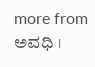more from ಅವಧಿ ।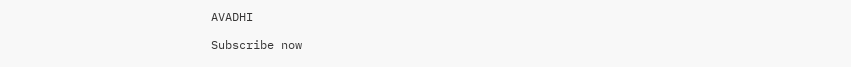AVADHI

Subscribe now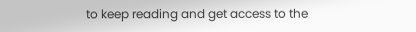to keep reading and get access to the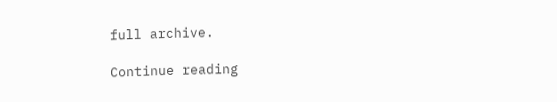full archive.

Continue reading